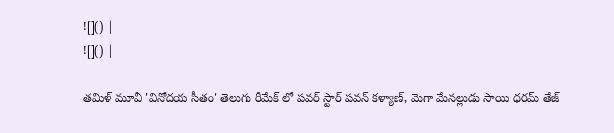![]() |
![]() |

తమిళ్ మూవీ 'వినోదయ సీతం' తెలుగు రీమేక్ లో పవర్ స్టార్ పవన్ కళ్యాణ్, మెగా మేనల్లుడు సాయి ధరమ్ తేజ్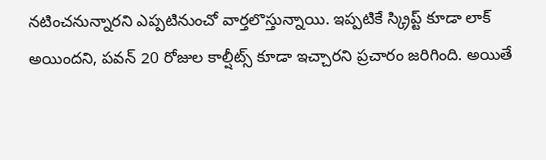నటించనున్నారని ఎప్పటినుంచో వార్తలొస్తున్నాయి. ఇప్పటికే స్క్రిప్ట్ కూడా లాక్ అయిందని, పవన్ 20 రోజుల కాల్షీట్స్ కూడా ఇచ్చారని ప్రచారం జరిగింది. అయితే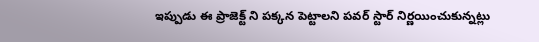ఇప్పుడు ఈ ప్రాజెక్ట్ ని పక్కన పెట్టాలని పవర్ స్టార్ నిర్ణయించుకున్నట్లు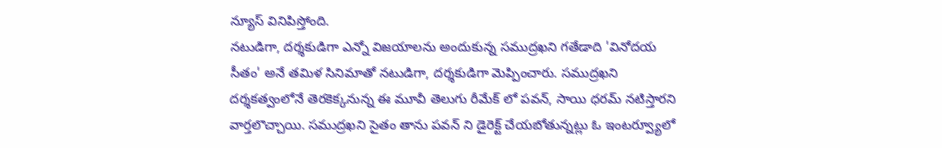న్యూస్ వినిపిస్తోంది.
నటుడిగా, దర్శకుడిగా ఎన్నో విజయాలను అందుకున్న సముద్రఖని గతేడాది 'వినోదయ సీతం' అనే తమిళ సినిమాతో నటుడిగా, దర్శకుడిగా మెప్పించారు. సముద్రఖని దర్శకత్వంలోనే తెరకెక్కనున్న ఈ మూవీ తెలుగు రీమేక్ లో పవన్, సాయి ధరమ్ నటిస్తారని వార్తలొచ్చాయి. సముద్రఖని సైతం తాను పవన్ ని డైరెక్ట్ చేయబోతున్నట్లు ఓ ఇంటర్వ్యూలో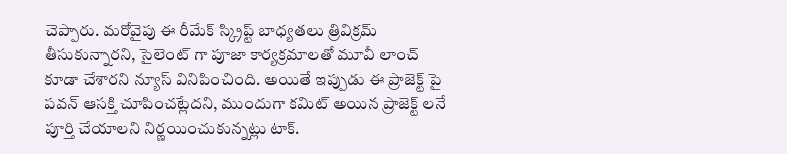చెప్పారు. మరోవైపు ఈ రీమేక్ స్క్రిప్ట్ బాధ్యతలు త్రివిక్రమ్ తీసుకున్నారని, సైలెంట్ గా పూజా కార్యక్రమాలతో మూవీ లాంచ్ కూడా చేశారని న్యూస్ వినిపించింది. అయితే ఇప్పుడు ఈ ప్రాజెక్ట్ పై పవన్ ఆసక్తి చూపించట్లేదని, ముందుగా కమిట్ అయిన ప్రాజెక్ట్ లనే పూర్తి చేయాలని నిర్ణయించుకున్నట్లు టాక్.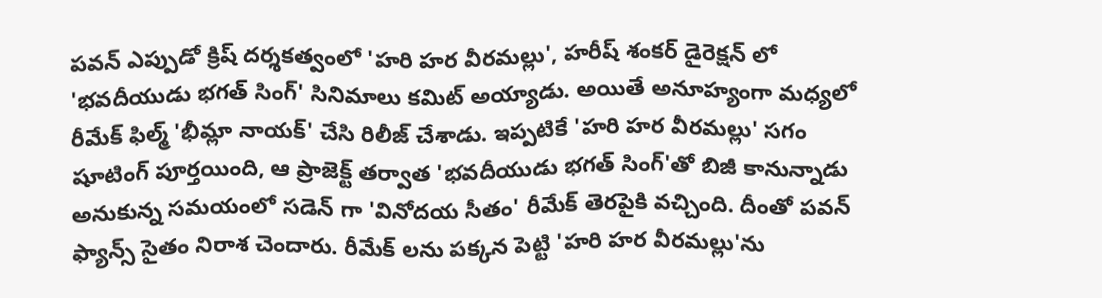పవన్ ఎప్పుడో క్రిష్ దర్శకత్వంలో 'హరి హర వీరమల్లు', హరీష్ శంకర్ డైరెక్షన్ లో 'భవదీయుడు భగత్ సింగ్' సినిమాలు కమిట్ అయ్యాడు. అయితే అనూహ్యంగా మధ్యలో రీమేక్ ఫిల్మ్ 'భీమ్లా నాయక్' చేసి రిలీజ్ చేశాడు. ఇప్పటికే 'హరి హర వీరమల్లు' సగం షూటింగ్ పూర్తయింది, ఆ ప్రాజెక్ట్ తర్వాత 'భవదీయుడు భగత్ సింగ్'తో బిజీ కానున్నాడు అనుకున్న సమయంలో సడెన్ గా 'వినోదయ సీతం' రీమేక్ తెరపైకి వచ్చింది. దీంతో పవన్ ఫ్యాన్స్ సైతం నిరాశ చెందారు. రీమేక్ లను పక్కన పెట్టి 'హరి హర వీరమల్లు'ను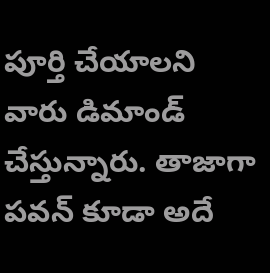పూర్తి చేయాలని వారు డిమాండ్ చేస్తున్నారు. తాజాగా పవన్ కూడా అదే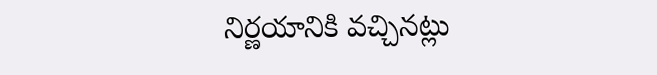నిర్ణయానికి వచ్చినట్లు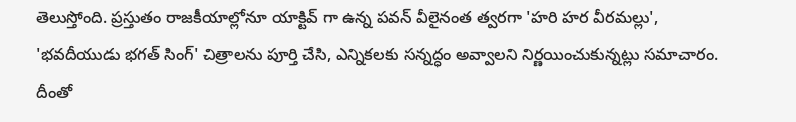తెలుస్తోంది. ప్రస్తుతం రాజకీయాల్లోనూ యాక్టివ్ గా ఉన్న పవన్ వీలైనంత త్వరగా 'హరి హర వీరమల్లు', 'భవదీయుడు భగత్ సింగ్' చిత్రాలను పూర్తి చేసి, ఎన్నికలకు సన్నద్ధం అవ్వాలని నిర్ణయించుకున్నట్లు సమాచారం. దీంతో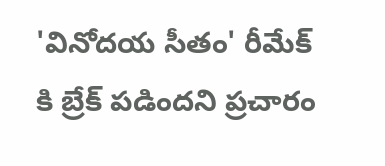'వినోదయ సీతం' రీమేక్ కి బ్రేక్ పడిందని ప్రచారం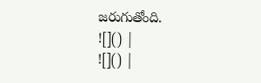జరుగుతోంది.
![]() |
![]() |